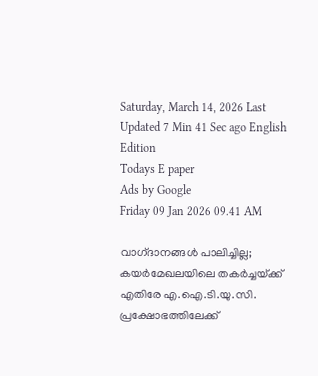Saturday, March 14, 2026 Last Updated 7 Min 41 Sec ago English Edition
Todays E paper
Ads by Google
Friday 09 Jan 2026 09.41 AM

വാഗ്‌ദാനങ്ങള്‍ പാലിച്ചില്ല; കയര്‍മേഖലയിലെ തകര്‍ച്ചയ്‌ക്ക് എതിരേ എ.ഐ.ടി.യു.സി. പ്രക്ഷോഭത്തിലേക്ക്‌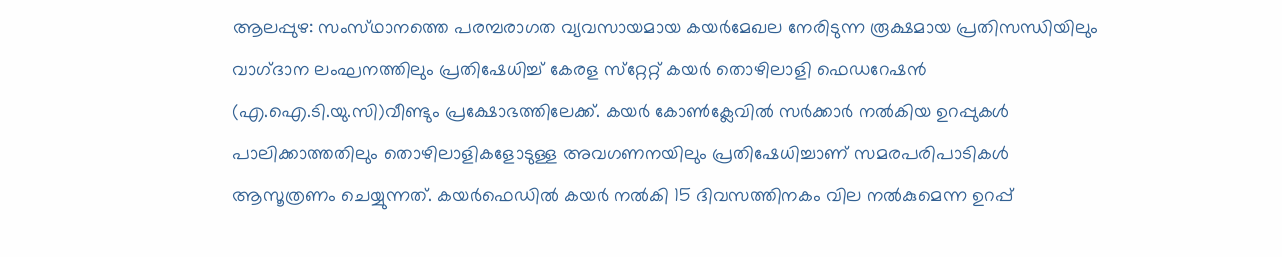ആലപ്പുഴ: സംസ്‌ഥാനത്തെ പരമ്പരാഗത വ്യവസായമായ കയര്‍മേഖല നേരിടുന്ന രൂക്ഷമായ പ്രതിസന്ധിയിലും വാഗ്‌ദാന ലംഘനത്തിലും പ്രതിഷേധിച്ച്‌ കേരള സ്‌റ്റേറ്റ്‌ കയര്‍ തൊഴിലാളി ഫെഡറേഷന്‍ (എ.ഐ.ടി.യു.സി)വീണ്ടും പ്രക്ഷോഭത്തിലേക്ക്‌. കയര്‍ കോണ്‍ക്ലേവില്‍ സര്‍ക്കാര്‍ നല്‍കിയ ഉറപ്പുകള്‍ പാലിക്കാത്തതിലും തൊഴിലാളികളോടുള്ള അവഗണനയിലും പ്രതിഷേധിച്ചാണ്‌ സമരപരിപാടികള്‍ ആസൂത്രണം ചെയ്യുന്നത്‌. കയര്‍ഫെഡില്‍ കയര്‍ നല്‍കി 15 ദിവസത്തിനകം വില നല്‍കുമെന്ന ഉറപ്പ്‌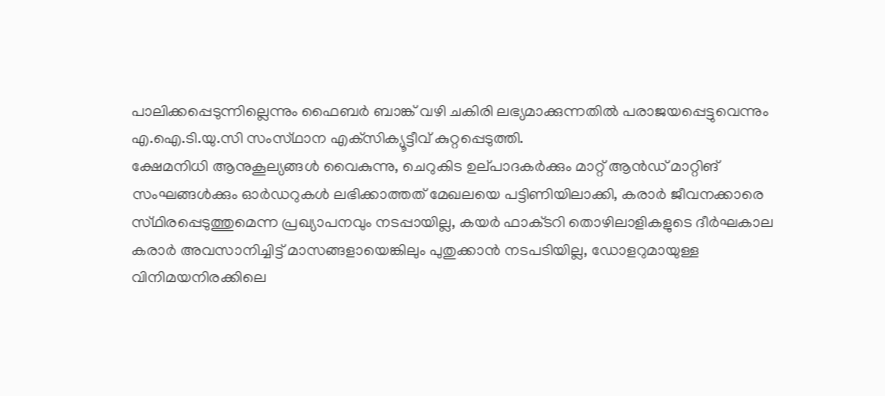പാലിക്കപ്പെടുന്നില്ലെന്നും ഫൈബര്‍ ബാങ്ക്‌ വഴി ചകിരി ലഭ്യമാക്കുന്നതില്‍ പരാജയപ്പെട്ടുവെന്നും എ.ഐ.ടി.യു.സി സംസ്‌ഥാന എക്‌സിക്യൂട്ടീവ്‌ കുറ്റപ്പെടുത്തി.
ക്ഷേമനിധി ആനുകൂല്യങ്ങള്‍ വൈകുന്നു, ചെറുകിട ഉല്‌പാദകര്‍ക്കും മാറ്റ്‌ ആന്‍ഡ്‌ മാറ്റിങ്‌ സംഘങ്ങള്‍ക്കും ഓര്‍ഡറുകള്‍ ലഭിക്കാത്തത്‌ മേഖലയെ പട്ടിണിയിലാക്കി, കരാര്‍ ജീവനക്കാരെ സ്‌ഥിരപ്പെടുത്തുമെന്ന പ്രഖ്യാപനവും നടപ്പായില്ല, കയര്‍ ഫാക്‌ടറി തൊഴിലാളികളുടെ ദീര്‍ഘകാല കരാര്‍ അവസാനിച്ചിട്ട്‌ മാസങ്ങളായെങ്കിലും പുതുക്കാന്‍ നടപടിയില്ല, ഡോളറുമായുള്ള വിനിമയനിരക്കിലെ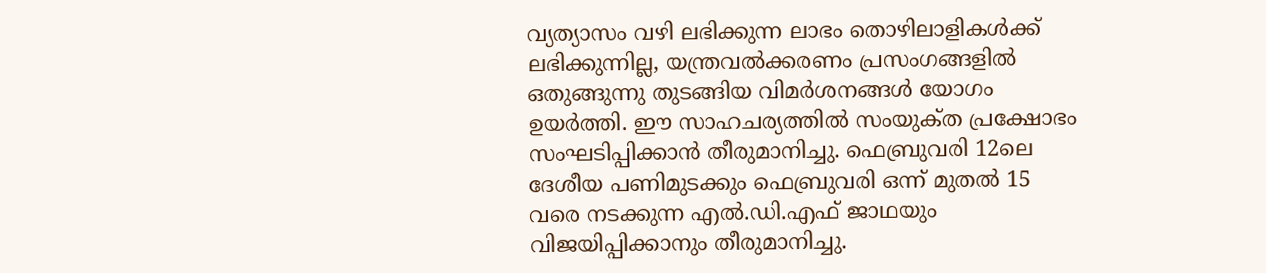വ്യത്യാസം വഴി ലഭിക്കുന്ന ലാഭം തൊഴിലാളികള്‍ക്ക്‌ ലഭിക്കുന്നില്ല, യന്ത്രവല്‍ക്കരണം പ്രസംഗങ്ങളില്‍ ഒതുങ്ങുന്നു തുടങ്ങിയ വിമര്‍ശനങ്ങള്‍ യോഗം ഉയര്‍ത്തി. ഈ സാഹചര്യത്തില്‍ സംയുക്‌ത പ്രക്ഷോഭം സംഘടിപ്പിക്കാന്‍ തീരുമാനിച്ചു. ഫെബ്രുവരി 12ലെ ദേശീയ പണിമുടക്കും ഫെബ്രുവരി ഒന്ന്‌ മുതല്‍ 15 വരെ നടക്കുന്ന എല്‍.ഡി.എഫ്‌ ജാഥയും വിജയിപ്പിക്കാനും തീരുമാനിച്ചു.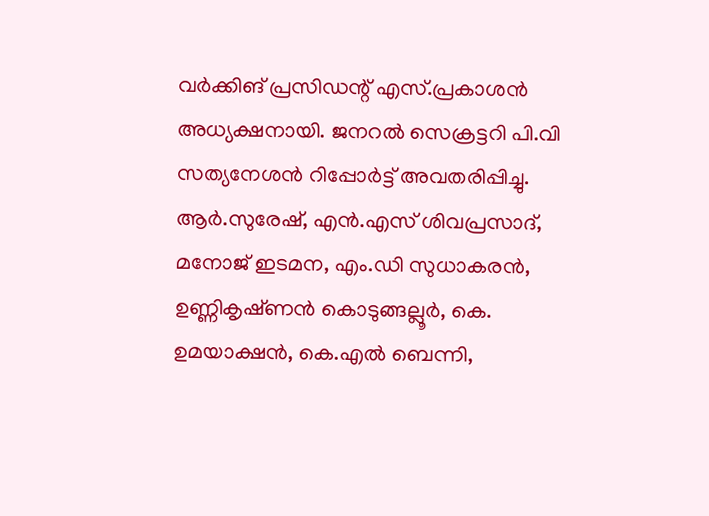വര്‍ക്കിങ്‌ പ്രസിഡന്റ്‌ എസ്‌.പ്രകാശന്‍ അധ്യക്ഷനായി. ജനറല്‍ സെക്രട്ടറി പി.വി സത്യനേശന്‍ റിപ്പോര്‍ട്ട്‌ അവതരിപ്പിച്ചു. ആര്‍.സുരേഷ്‌, എന്‍.എസ്‌ ശിവപ്രസാദ്‌, മനോജ്‌ ഇടമന, എം.ഡി സുധാകരന്‍, ഉണ്ണികൃഷ്‌ണന്‍ കൊടുങ്ങല്ലൂര്‍, കെ. ഉമയാക്ഷന്‍, കെ.എല്‍ ബെന്നി,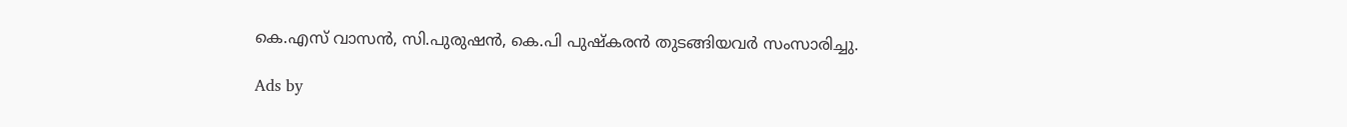കെ.എസ്‌ വാസന്‍, സി.പുരുഷന്‍, കെ.പി പുഷ്‌കരന്‍ തുടങ്ങിയവര്‍ സംസാരിച്ചു.

Ads by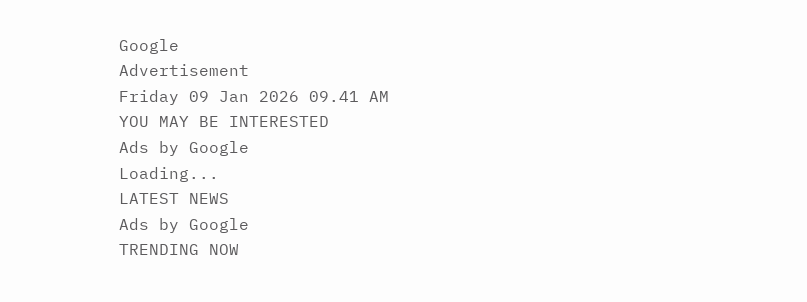Google
Advertisement
Friday 09 Jan 2026 09.41 AM
YOU MAY BE INTERESTED
Ads by Google
Loading...
LATEST NEWS
Ads by Google
TRENDING NOW